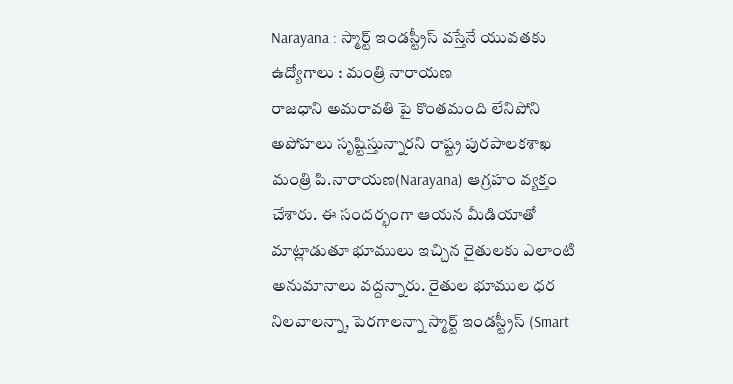Narayana : స్మార్ట్ ఇండస్ట్రీస్ వస్తేనే యువతకు ఉద్యోగాలు : మంత్రి నారాయణ
రాజధాని అమరావతి పై కొంతమంది లేనిపోని అపోహలు సృష్టిస్తున్నారని రాష్ట్ర పురపాలకశాఖ మంత్రి పి.నారాయణ(Narayana) ఆగ్రహం వ్యక్తం చేశారు. ఈ సందర్భంగా ఆయన మీడియాతో మాట్లాడుతూ భూములు ఇచ్చిన రైతులకు ఎలాంటి అనుమానాలు వద్దన్నారు. రైతుల భూముల ధర నిలవాలన్నా, పెరగాలన్నా స్మార్ట్ ఇండస్ట్రీస్ (Smart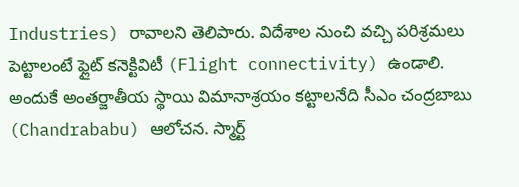Industries) రావాలని తెలిపారు. విదేశాల నుంచి వచ్చి పరిశ్రమలు పెట్టాలంటే ఫ్లైట్ కనెక్టివిటీ (Flight connectivity) ఉండాలి. అందుకే అంతర్జాతీయ స్థాయి విమానాశ్రయం కట్టాలనేది సీఎం చంద్రబాబు (Chandrababu) ఆలోచన. స్మార్ట్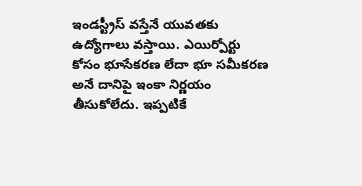ఇండస్ట్రీస్ వస్తేనే యువతకు ఉద్యోగాలు వస్తాయి. ఎయిర్పోర్టు కోసం భూసేకరణ లేదా భూ సమీకరణ అనే దానిపై ఇంకా నిర్ణయం తీసుకోలేదు. ఇప్పటికే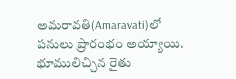అమరావతి(Amaravati)లో పనులు ప్రారంభం అయ్యాయి. భూములిచ్చిన రైతు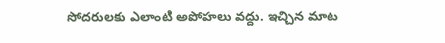సోదరులకు ఎలాంటి అపోహలు వద్దు. ఇచ్చిన మాట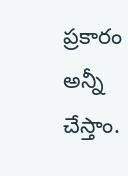ప్రకారం అన్నీ చేస్తాం.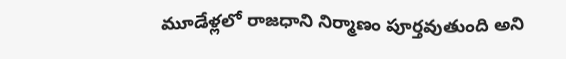మూడేళ్లలో రాజధాని నిర్మాణం పూర్తవుతుంది అని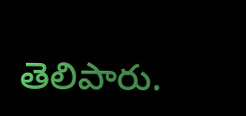తెలిపారు.